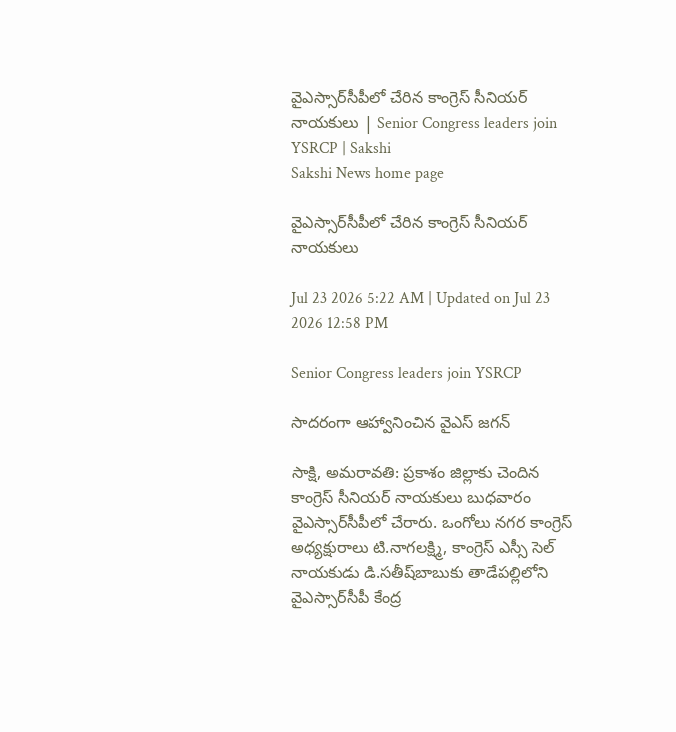వైఎస్సార్‌సీపీలో చేరిన కాంగ్రెస్‌ సీనియర్‌ నాయకులు | Senior Congress leaders join YSRCP | Sakshi
Sakshi News home page

వైఎస్సార్‌సీపీలో చేరిన కాంగ్రెస్‌ సీనియర్‌ నాయకులు

Jul 23 2026 5:22 AM | Updated on Jul 23 2026 12:58 PM

Senior Congress leaders join YSRCP

సాదరంగా ఆహ్వానించిన వైఎస్‌ జగన్‌

సాక్షి, అమరావతి: ప్రకాశం జిల్లాకు చెందిన కాంగ్రెస్‌ సీనియర్‌ నాయకులు బుధవారం వైఎస్సార్‌సీపీలో చేరారు. ఒంగోలు నగర కాంగ్రెస్‌ అధ్యక్షురాలు టి.నాగలక్ష్మి, కాంగ్రెస్‌ ఎస్సీ సెల్‌ నాయకుడు డి.సతీష్‌బాబుకు తాడేపల్లిలోని వైఎస్సార్‌సీపీ కేంద్ర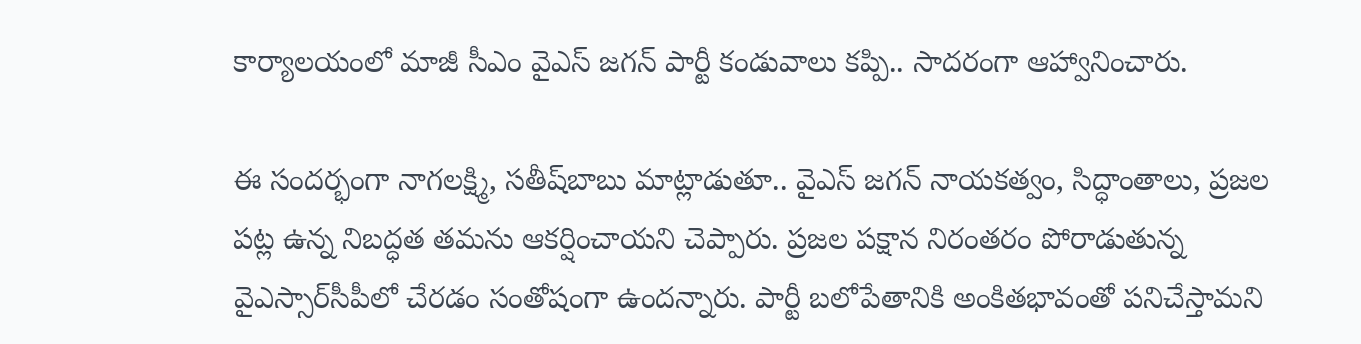కార్యాలయంలో మాజీ సీఎం వైఎస్‌ జగన్‌ పార్టీ కండువాలు కప్పి.. సాదరంగా ఆహ్వానించారు.

ఈ సందర్భంగా నాగలక్ష్మి, సతీష్‌బాబు మాట్లాడుతూ.. వైఎస్‌ జగన్‌ నాయకత్వం, సిద్ధాంతాలు, ప్రజల పట్ల ఉన్న నిబద్ధత తమను ఆకర్షించాయని చెప్పారు. ప్రజల పక్షాన నిరంతరం పోరాడుతున్న వైఎస్సార్‌సీపీలో చేరడం సంతోషంగా ఉందన్నారు. పార్టీ బలోపేతానికి అంకితభావంతో పనిచేస్తామని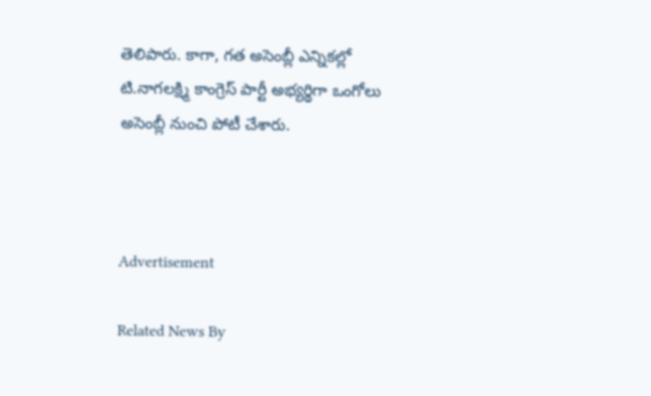తెలిపారు. కాగా, గత అసెంబ్లీ ఎన్నికల్లో టి.నాగలక్ష్మి కాంగ్రెస్‌ పార్టీ అభ్యర్థిగా ఒంగోలు అసెంబ్లీ నుంచి పోటీ చేశారు.



Advertisement

Related News By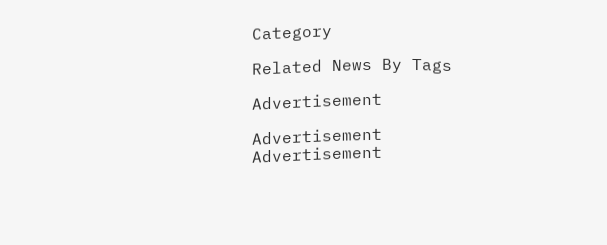Category

Related News By Tags

Advertisement

Advertisement
Advertisement